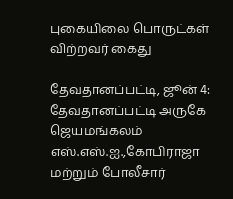புகையிலை பொருட்கள் விற்றவர் கைது

தேவதானப்பட்டி, ஜூன் 4: தேவதானப்பட்டி அருகே ஜெயமங்கலம் எஸ்.எஸ்.ஐ.,கோபிராஜா மற்றும் போலீசார்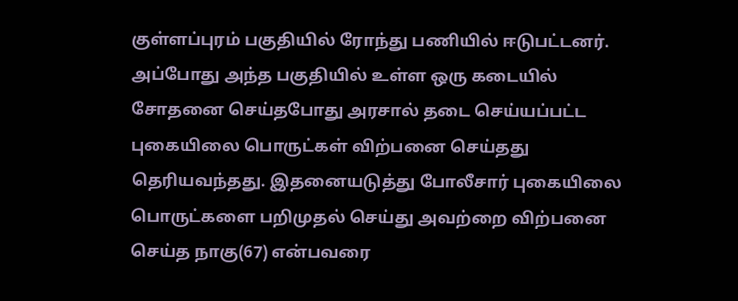குள்ளப்புரம் பகுதியில் ரோந்து பணியில் ஈடுபட்டனர். அப்போது அந்த பகுதியில் உள்ள ஒரு கடையில் சோதனை செய்தபோது அரசால் தடை செய்யப்பட்ட புகையிலை பொருட்கள் விற்பனை செய்தது தெரியவந்தது. இதனையடுத்து போலீசார் புகையிலை பொருட்களை பறிமுதல் செய்து அவற்றை விற்பனை செய்த நாகு(67) என்பவரை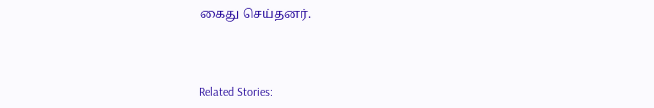கைது செய்தனர்.



Related Stories: